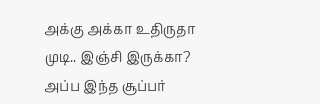அக்கு அக்கா உதிருதா முடி.. இஞ்சி இருக்கா? அப்ப இந்த சூப்பர்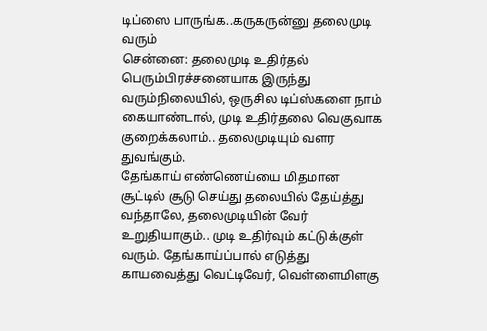டிப்ஸை பாருங்க..கருகருன்னு தலைமுடி வரும்
சென்னை: தலைமுடி உதிர்தல் பெரும்பிரச்சனையாக இருந்து வரும்நிலையில், ஒருசில டிப்ஸ்களை நாம் கையாண்டால், முடி உதிர்தலை வெகுவாக குறைக்கலாம்.. தலைமுடியும் வளர துவங்கும்.
தேங்காய் எண்ணெய்யை மிதமான சூட்டில் சூடு செய்து தலையில் தேய்த்து வந்தாலே, தலைமுடியின் வேர் உறுதியாகும்.. முடி உதிர்வும் கட்டுக்குள் வரும். தேங்காய்ப்பால் எடுத்து காயவைத்து வெட்டிவேர், வெள்ளைமிளகு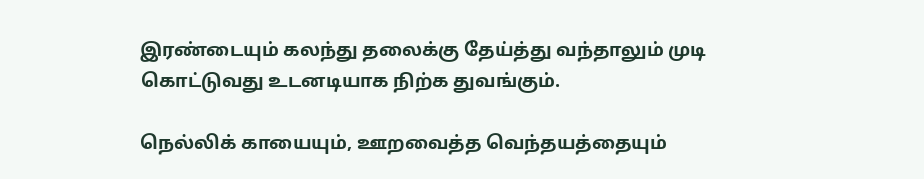இரண்டையும் கலந்து தலைக்கு தேய்த்து வந்தாலும் முடி கொட்டுவது உடனடியாக நிற்க துவங்கும்.

நெல்லிக் காயையும், ஊறவைத்த வெந்தயத்தையும்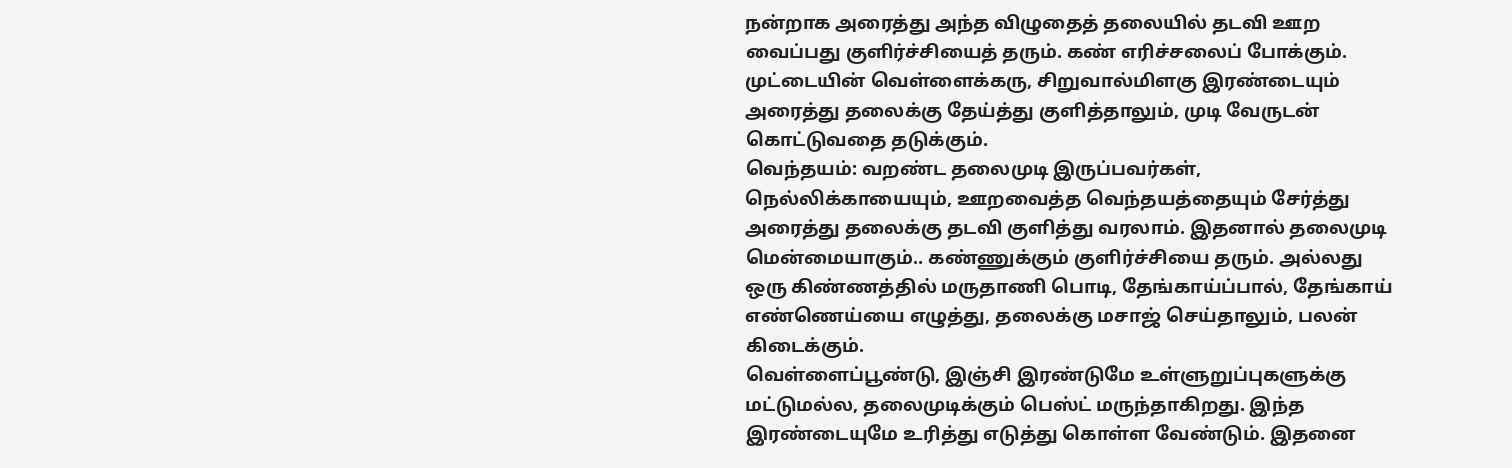நன்றாக அரைத்து அந்த விழுதைத் தலையில் தடவி ஊற வைப்பது குளிர்ச்சியைத் தரும். கண் எரிச்சலைப் போக்கும். முட்டையின் வெள்ளைக்கரு, சிறுவால்மிளகு இரண்டையும் அரைத்து தலைக்கு தேய்த்து குளித்தாலும், முடி வேருடன் கொட்டுவதை தடுக்கும்.
வெந்தயம்: வறண்ட தலைமுடி இருப்பவர்கள், நெல்லிக்காயையும், ஊறவைத்த வெந்தயத்தையும் சேர்த்து அரைத்து தலைக்கு தடவி குளித்து வரலாம். இதனால் தலைமுடி மென்மையாகும்.. கண்ணுக்கும் குளிர்ச்சியை தரும். அல்லது ஒரு கிண்ணத்தில் மருதாணி பொடி, தேங்காய்ப்பால், தேங்காய் எண்ணெய்யை எழுத்து, தலைக்கு மசாஜ் செய்தாலும், பலன் கிடைக்கும்.
வெள்ளைப்பூண்டு, இஞ்சி இரண்டுமே உள்ளுறுப்புகளுக்கு மட்டுமல்ல, தலைமுடிக்கும் பெஸ்ட் மருந்தாகிறது. இந்த இரண்டையுமே உரித்து எடுத்து கொள்ள வேண்டும். இதனை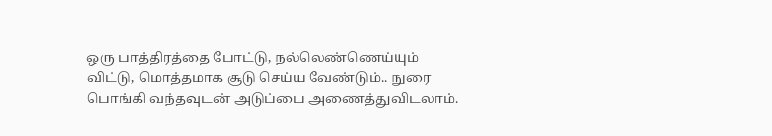ஒரு பாத்திரத்தை போட்டு, நல்லெண்ணெய்யும் விட்டு, மொத்தமாக சூடு செய்ய வேண்டும்.. நுரை பொங்கி வந்தவுடன் அடுப்பை அணைத்துவிடலாம்.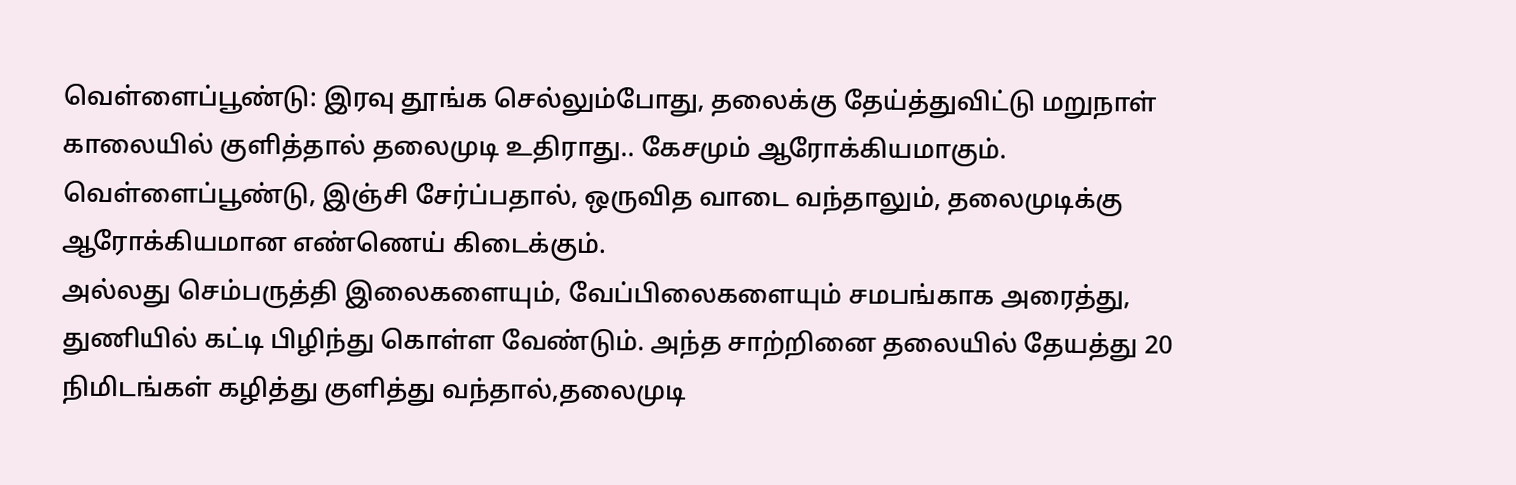வெள்ளைப்பூண்டு: இரவு தூங்க செல்லும்போது, தலைக்கு தேய்த்துவிட்டு மறுநாள் காலையில் குளித்தால் தலைமுடி உதிராது.. கேசமும் ஆரோக்கியமாகும். வெள்ளைப்பூண்டு, இஞ்சி சேர்ப்பதால், ஒருவித வாடை வந்தாலும், தலைமுடிக்கு ஆரோக்கியமான எண்ணெய் கிடைக்கும்.
அல்லது செம்பருத்தி இலைகளையும், வேப்பிலைகளையும் சமபங்காக அரைத்து, துணியில் கட்டி பிழிந்து கொள்ள வேண்டும். அந்த சாற்றினை தலையில் தேயத்து 20 நிமிடங்கள் கழித்து குளித்து வந்தால்,தலைமுடி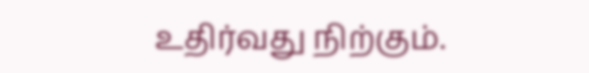உதிர்வது நிற்கும்.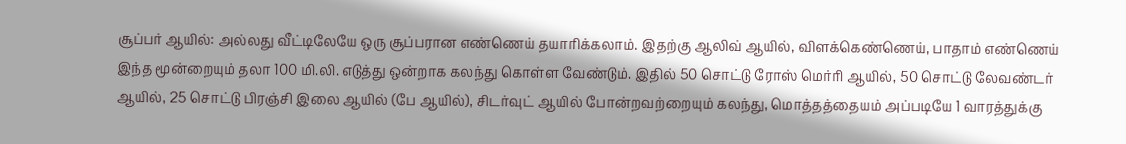சூப்பர் ஆயில்: அல்லது வீட்டிலேயே ஒரு சூப்பரான எண்ணெய் தயாரிக்கலாம். இதற்கு ஆலிவ் ஆயில், விளக்கெண்ணெய், பாதாம் எண்ணெய் இந்த மூன்றையும் தலா 100 மி.லி. எடுத்து ஒன்றாக கலந்து கொள்ள வேண்டும். இதில் 50 சொட்டு ரோஸ் மெர்ரி ஆயில், 50 சொட்டு லேவண்டர் ஆயில், 25 சொட்டு பிரஞ்சி இலை ஆயில் (பே ஆயில்), சிடர்வுட் ஆயில் போன்றவற்றையும் கலந்து, மொத்தத்தையம் அப்படியே 1 வாரத்துக்கு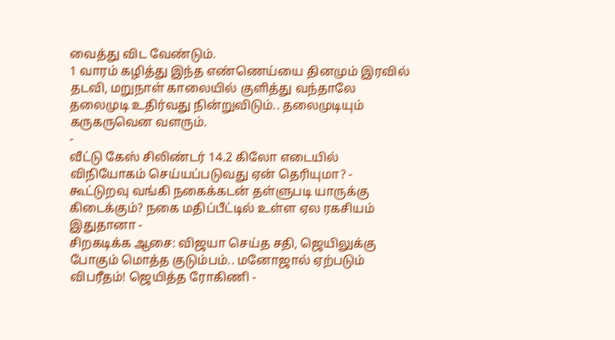வைத்து விட வேண்டும்.
1 வாரம் கழித்து இந்த எண்ணெய்யை தினமும் இரவில் தடவி, மறுநாள் காலையில் குளித்து வந்தாலே தலைமுடி உதிர்வது நின்றுவிடும்.. தலைமுடியும் கருகருவென வளரும்.
-
வீட்டு கேஸ் சிலிண்டர் 14.2 கிலோ எடையில் விநியோகம் செய்யப்படுவது ஏன் தெரியுமா? -
கூட்டுறவு வங்கி நகைக்கடன் தள்ளுபடி யாருக்கு கிடைக்கும்? நகை மதிப்பீட்டில் உள்ள ஏல ரகசியம் இதுதானா -
சிறகடிக்க ஆசை: விஜயா செய்த சதி, ஜெயிலுக்கு போகும் மொத்த குடும்பம்.. மனோஜால் ஏற்படும் விபரீதம்! ஜெயித்த ரோகிணி -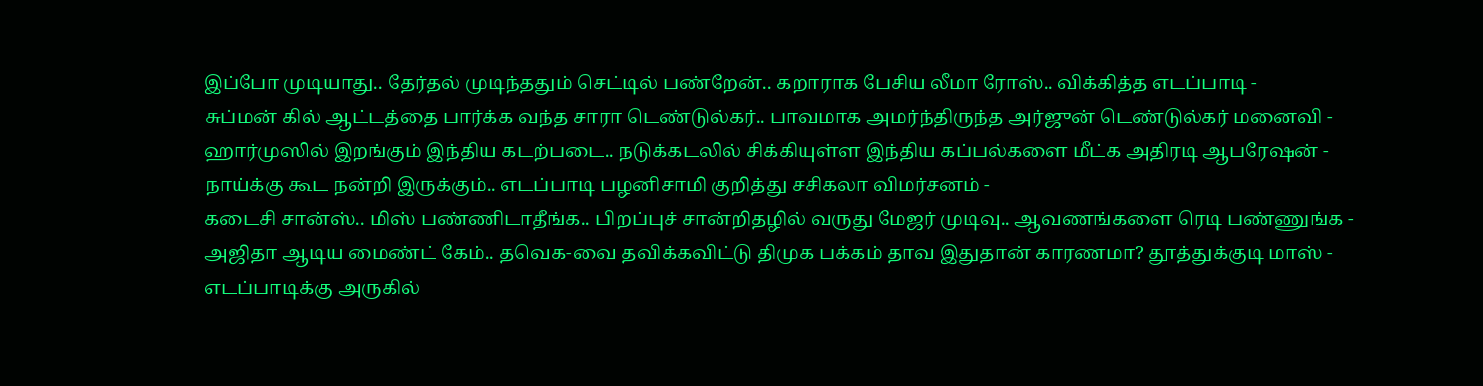இப்போ முடியாது.. தேர்தல் முடிந்ததும் செட்டில் பண்றேன்.. கறாராக பேசிய லீமா ரோஸ்.. விக்கித்த எடப்பாடி -
சுப்மன் கில் ஆட்டத்தை பார்க்க வந்த சாரா டெண்டுல்கர்.. பாவமாக அமர்ந்திருந்த அர்ஜுன் டெண்டுல்கர் மனைவி -
ஹார்முஸில் இறங்கும் இந்திய கடற்படை.. நடுக்கடலில் சிக்கியுள்ள இந்திய கப்பல்களை மீட்க அதிரடி ஆபரேஷன் -
நாய்க்கு கூட நன்றி இருக்கும்.. எடப்பாடி பழனிசாமி குறித்து சசிகலா விமர்சனம் -
கடைசி சான்ஸ்.. மிஸ் பண்ணிடாதீங்க.. பிறப்புச் சான்றிதழில் வருது மேஜர் முடிவு.. ஆவணங்களை ரெடி பண்ணுங்க -
அஜிதா ஆடிய மைண்ட் கேம்.. தவெக-வை தவிக்கவிட்டு திமுக பக்கம் தாவ இதுதான் காரணமா? தூத்துக்குடி மாஸ் -
எடப்பாடிக்கு அருகில்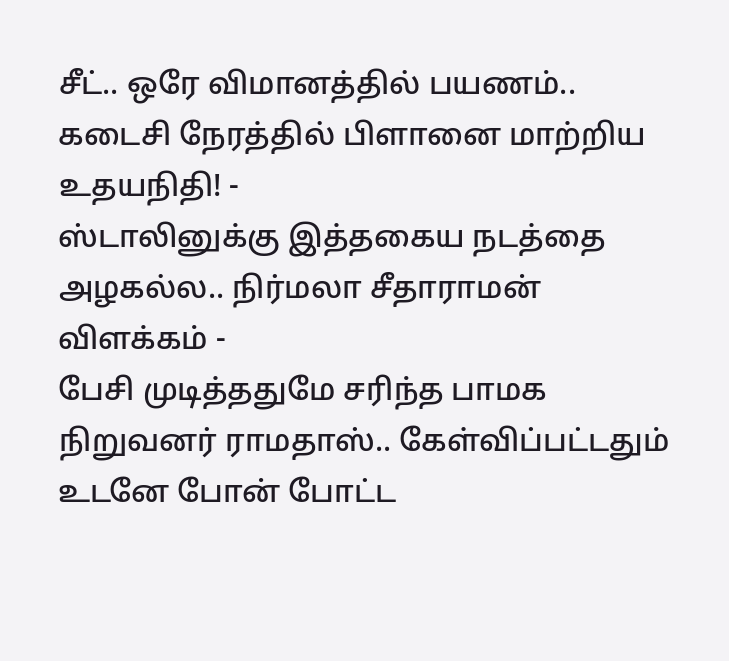சீட்.. ஒரே விமானத்தில் பயணம்.. கடைசி நேரத்தில் பிளானை மாற்றிய உதயநிதி! -
ஸ்டாலினுக்கு இத்தகைய நடத்தை அழகல்ல.. நிர்மலா சீதாராமன் விளக்கம் -
பேசி முடித்ததுமே சரிந்த பாமக நிறுவனர் ராமதாஸ்.. கேள்விப்பட்டதும் உடனே போன் போட்ட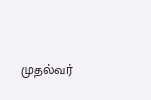முதல்வர்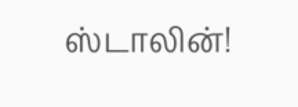ஸ்டாலின்!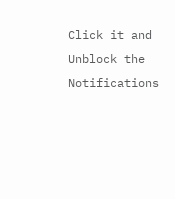Click it and Unblock the Notifications